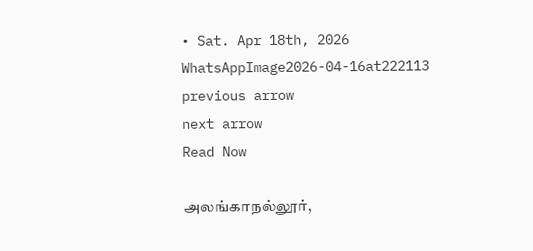• Sat. Apr 18th, 2026
WhatsAppImage2026-04-16at222113
previous arrow
next arrow
Read Now

அலங்காநல்லூர்,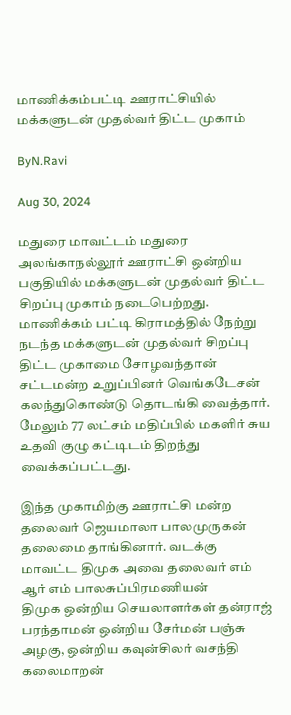மாணிக்கம்பட்டி ஊராட்சியில் மக்களுடன் முதல்வர் திட்ட முகாம்

ByN.Ravi

Aug 30, 2024

மதுரை மாவட்டம் மதுரை அலங்காநல்லூர் ஊராட்சி ஒன்றிய பகுதியில் மக்களுடன் முதல்வர் திட்ட சிறப்பு முகாம் நடைபெற்றது.
மாணிக்கம் பட்டி கிராமத்தில் நேற்று நடந்த மக்களுடன் முதல்வர் சிறப்பு திட்ட முகாமை சோழவந்தான் சட்டமன்ற உறுப்பினர் வெங்கடேசன்  கலந்துகொண்டு தொடங்கி வைத்தார். மேலும் 77 லட்சம் மதிப்பில் மகளிர் சுய உதவி குழு கட்டிடம் திறந்து வைக்கப்பட்டது.

இந்த முகாமிற்கு ஊராட்சி மன்ற தலைவர் ஜெயமாலா பாலமுருகன் தலைமை தாங்கினார். வடக்கு மாவட்ட திமுக அவை தலைவர் எம் ஆர் எம் பாலசுப்பிரமணியன்
திமுக ஒன்றிய செயலாளர்கள் தன்ராஜ் பரந்தாமன் ஒன்றிய சேர்மன் பஞ்சு அழகு, ஒன்றிய கவுன்சிலர் வசந்தி கலைமாறன்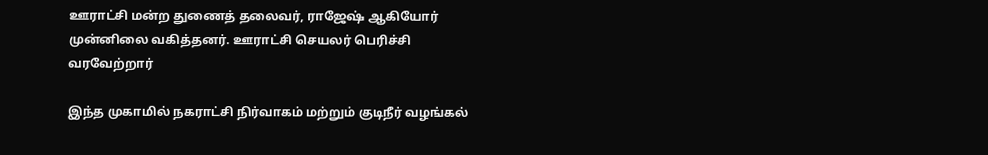ஊராட்சி மன்ற துணைத் தலைவர், ராஜேஷ் ஆகியோர் முன்னிலை வகித்தனர். ஊராட்சி செயலர் பெரிச்சி வரவேற்றார்

இந்த முகாமில் நகராட்சி நிர்வாகம் மற்றும் குடிநீர் வழங்கல்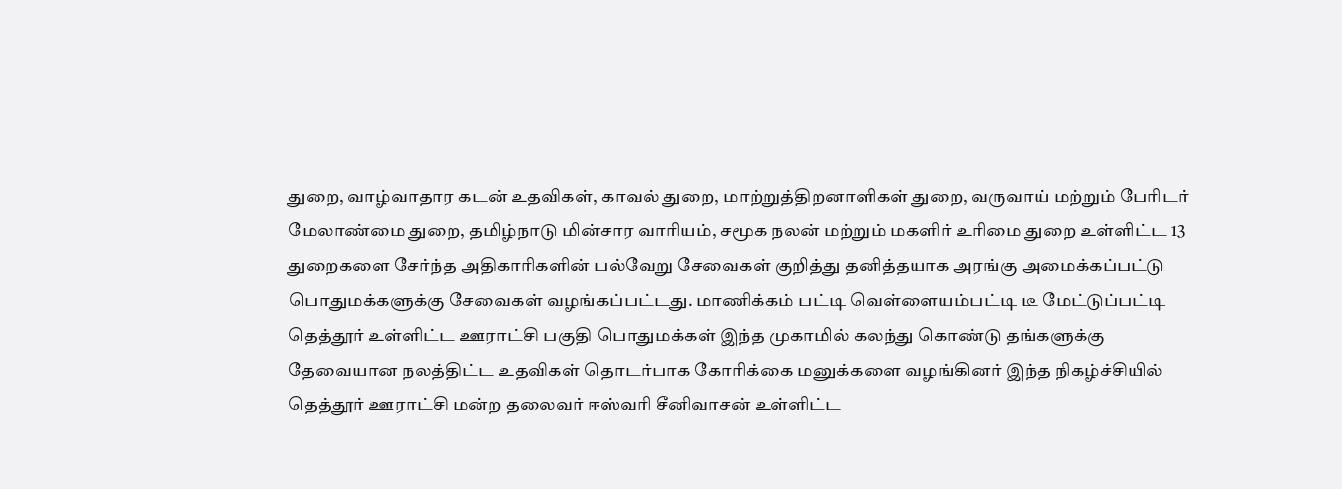துறை, வாழ்வாதார கடன் உதவிகள், காவல் துறை, மாற்றுத்திறனாளிகள் துறை, வருவாய் மற்றும் பேரிடர் மேலாண்மை துறை, தமிழ்நாடு மின்சார வாரியம், சமூக நலன் மற்றும் மகளிர் உரிமை துறை உள்ளிட்ட 13 துறைகளை சேர்ந்த அதிகாரிகளின் பல்வேறு சேவைகள் குறித்து தனித்தயாக அரங்கு அமைக்கப்பட்டு பொதுமக்களுக்கு சேவைகள் வழங்கப்பட்டது. மாணிக்கம் பட்டி வெள்ளையம்பட்டி டீ மேட்டுப்பட்டி தெத்தூர் உள்ளிட்ட ஊராட்சி பகுதி பொதுமக்கள் இந்த முகாமில் கலந்து கொண்டு தங்களுக்கு தேவையான நலத்திட்ட உதவிகள் தொடர்பாக கோரிக்கை மனுக்களை வழங்கினர் இந்த நிகழ்ச்சியில் தெத்தூர் ஊராட்சி மன்ற தலைவர் ஈஸ்வரி சீனிவாசன் உள்ளிட்ட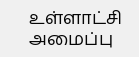உள்ளாட்சி அமைப்பு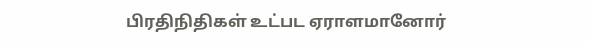பிரதிநிதிகள் உட்பட ஏராளமானோர்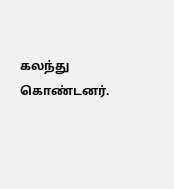கலந்து கொண்டனர்.